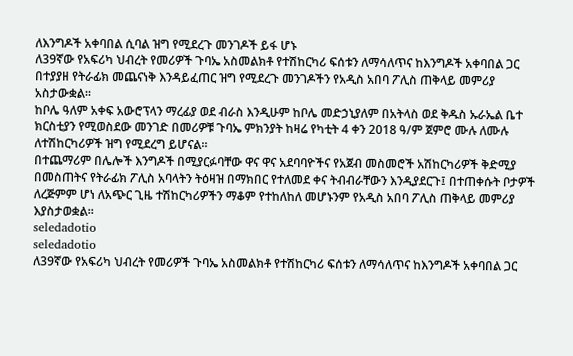ለእንግዶች አቀባበል ሲባል ዝግ የሚደረጉ መንገዶች ይፋ ሆኑ
ለ39ኛው የአፍሪካ ህብረት የመሪዎች ጉባኤ አስመልክቶ የተሽከርካሪ ፍሰቱን ለማሳለጥና ከእንግዶች አቀባበል ጋር በተያያዘ የትራፊክ መጨናነቅ እንዳይፈጠር ዝግ የሚደረጉ መንገዶችን የአዲስ አበባ ፖሊስ ጠቅላይ መምሪያ አስታውቋል።
ከቦሌ ዓለም አቀፍ አውሮፕላን ማረፊያ ወደ ብራስ እንዲሁም ከቦሌ መድኃኒያለም በአትላስ ወደ ቅዱስ ኡራኤል ቤተ ክርስቲያን የሚወስደው መንገድ በመሪዎቹ ጉባኤ ምክንያት ከዛሬ የካቲት 4 ቀን 2018 ዓ/ም ጀምሮ ሙሉ ለሙሉ ለተሽከርካሪዎች ዝግ የሚደረግ ይሆናል።
በተጨማሪም በሌሎች እንግዶች በሚያርፉባቸው ዋና ዋና አደባባዮችና የአጀብ መስመሮች አሽከርካሪዎች ቅድሚያ በመስጠትና የትራፊክ ፖሊስ አባላትን ትዕዛዝ በማክበር የተለመደ ቀና ትብብራቸውን እንዲያደርጉ፤ በተጠቀሱት ቦታዎች ለረጅምም ሆነ ለአጭር ጊዜ ተሽከርካሪዎችን ማቆም የተከለከለ መሆኑንም የአዲስ አበባ ፖሊስ ጠቅላይ መምሪያ እያስታወቋል።
seledadotio
seledadotio
ለ39ኛው የአፍሪካ ህብረት የመሪዎች ጉባኤ አስመልክቶ የተሽከርካሪ ፍሰቱን ለማሳለጥና ከእንግዶች አቀባበል ጋር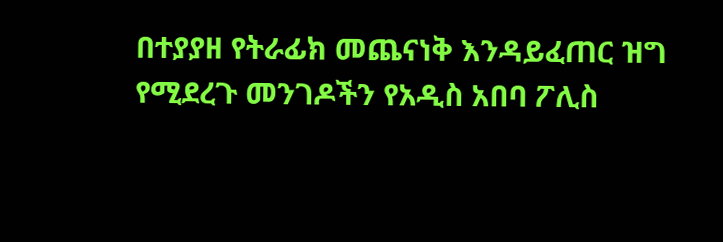በተያያዘ የትራፊክ መጨናነቅ እንዳይፈጠር ዝግ የሚደረጉ መንገዶችን የአዲስ አበባ ፖሊስ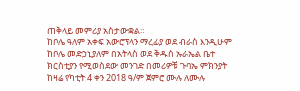ጠቅላይ መምሪያ አስታውቋል።
ከቦሌ ዓለም አቀፍ አውሮፕላን ማረፊያ ወደ ብራስ እንዲሁም ከቦሌ መድኃኒያለም በአትላስ ወደ ቅዱስ ኡራኤል ቤተ ክርስቲያን የሚወስደው መንገድ በመሪዎቹ ጉባኤ ምክንያት ከዛሬ የካቲት 4 ቀን 2018 ዓ/ም ጀምሮ ሙሉ ለሙሉ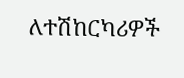ለተሽከርካሪዎች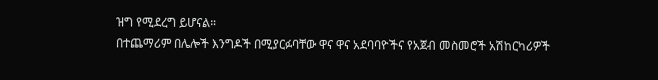ዝግ የሚደረግ ይሆናል።
በተጨማሪም በሌሎች እንግዶች በሚያርፉባቸው ዋና ዋና አደባባዮችና የአጀብ መስመሮች አሽከርካሪዎች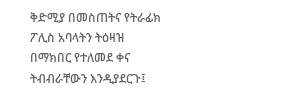ቅድሚያ በመስጠትና የትራፊክ ፖሊስ አባላትን ትዕዛዝ በማክበር የተለመደ ቀና ትብብራቸውን እንዲያደርጉ፤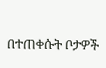በተጠቀሱት ቦታዎች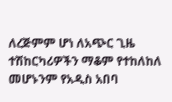ለረጅምም ሆነ ለአጭር ጊዜ ተሽከርካሪዎችን ማቆም የተከለከለ መሆኑንም የአዲስ አበባ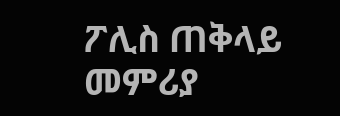ፖሊስ ጠቅላይ መምሪያ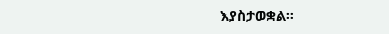እያስታወቋል።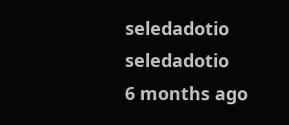seledadotio
seledadotio
6 months ago